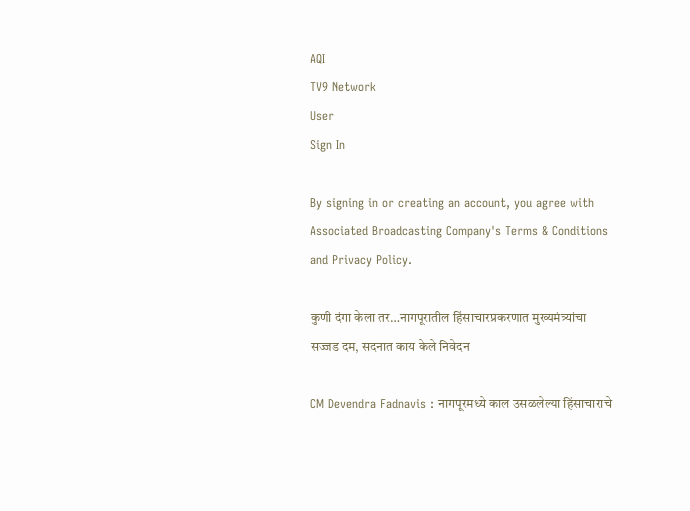AQI
TV9 Network
User
Sign In

By signing in or creating an account, you agree with Associated Broadcasting Company's Terms & Conditions and Privacy Policy.

कुणी दंगा केला तर…नागपूरातील हिंसाचारप्रकरणात मुख्यमंत्र्यांचा सज्जड दम, सदनात काय केले निवेदन

CM Devendra Fadnavis : नागपूरमध्ये काल उसळलेल्या हिंसाचाराचे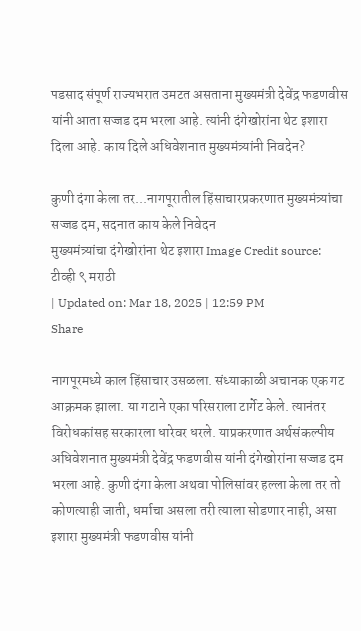पडसाद संपूर्ण राज्यभरात उमटत असताना मुख्यमंत्री देवेंद्र फडणवीस यांनी आता सज्जड दम भरला आहे. त्यांनी दंगेखोरांना थेट इशारा दिला आहे. काय दिले अधिवेशनात मुख्यमंत्र्यांनी निवदेन?

कुणी दंगा केला तर...नागपूरातील हिंसाचारप्रकरणात मुख्यमंत्र्यांचा सज्जड दम, सदनात काय केले निवेदन
मुख्यमंत्र्यांचा दंगेखोरांना थेट इशारा Image Credit source: टीव्ही ९ मराठी
| Updated on: Mar 18, 2025 | 12:59 PM
Share

नागपूरमध्ये काल हिंसाचार उसळला. संध्याकाळी अचानक एक गट आक्रमक झाला. या गटाने एका परिसराला टार्गेट केले. त्यानंतर विरोधकांसह सरकारला धारेवर धरले. याप्रकरणात अर्थसंकल्पीय अधिवेशनात मुख्यमंत्री देवेंद्र फडणवीस यांनी दंगेखोरांना सज्जड दम भरला आहे. कुणी दंगा केला अथवा पोलिसांवर हल्ला केला तर तो कोणत्याही जाती, धर्माचा असला तरी त्याला सोडणार नाही, असा इशारा मुख्यमंत्री फडणवीस यांनी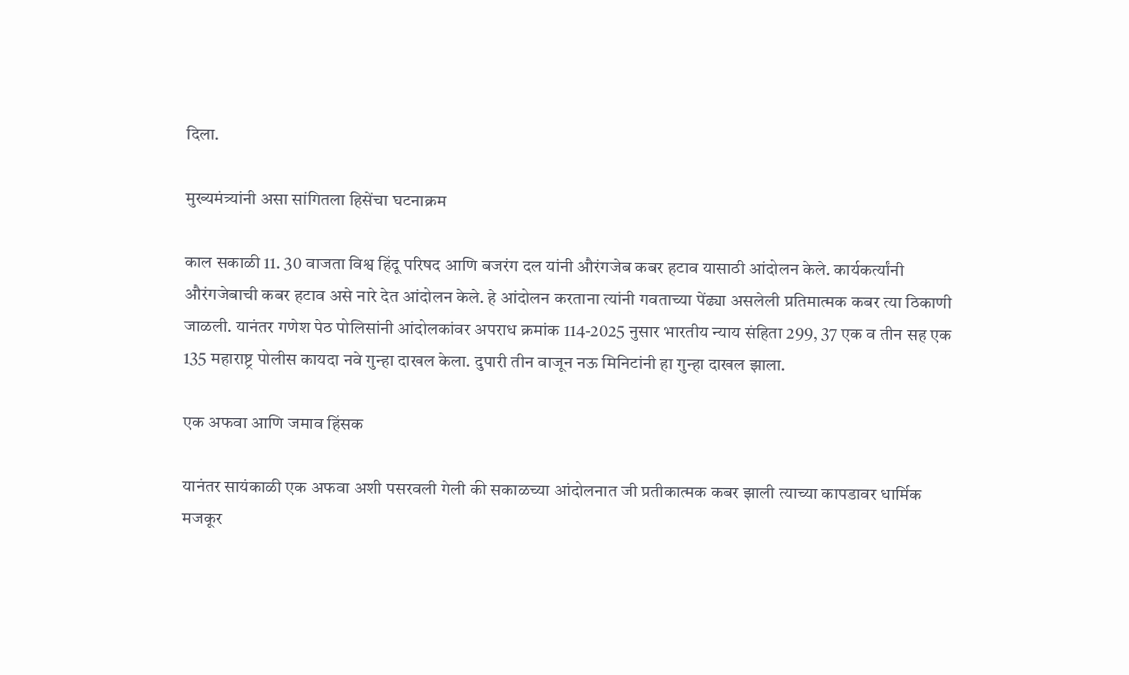दिला.

मुख्यमंत्र्यांनी असा सांगितला हिसेंचा घटनाक्रम

काल सकाळी 11. 30 वाजता विश्व हिंदू परिषद आणि बजरंग दल यांनी औरंगजेब कबर हटाव यासाठी आंदोलन केले. कार्यकर्त्यांनी औरंगजेबाची कबर हटाव असे नारे देत आंदोलन केले. हे आंदोलन करताना त्यांनी गवताच्या पेंढ्या असलेली प्रतिमात्मक कबर त्या ठिकाणी जाळली. यानंतर गणेश पेठ पोलिसांनी आंदोलकांवर अपराध क्रमांक 114-2025 नुसार भारतीय न्याय संहिता 299, 37 एक व तीन सह एक 135 महाराष्ट्र पोलीस कायदा नवे गुन्हा दाखल केला. दुपारी तीन वाजून नऊ मिनिटांनी हा गुन्हा दाखल झाला.

एक अफवा आणि जमाव हिंसक

यानंतर सायंकाळी एक अफवा अशी पसरवली गेली की सकाळच्या आंदोलनात जी प्रतीकात्मक कबर झाली त्याच्या कापडावर धार्मिक मजकूर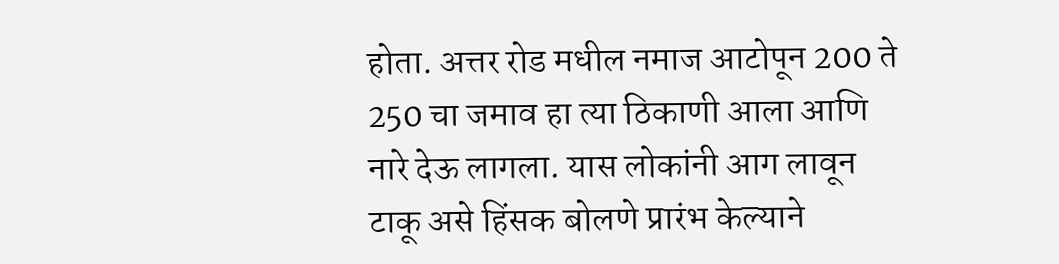होता. अत्तर रोड मधील नमाज आटोपून 200 ते 250 चा जमाव हा त्या ठिकाणी आला आणि नारे देऊ लागला. यास लोकांनी आग लावून टाकू असे हिंसक बोलणे प्रारंभ केल्याने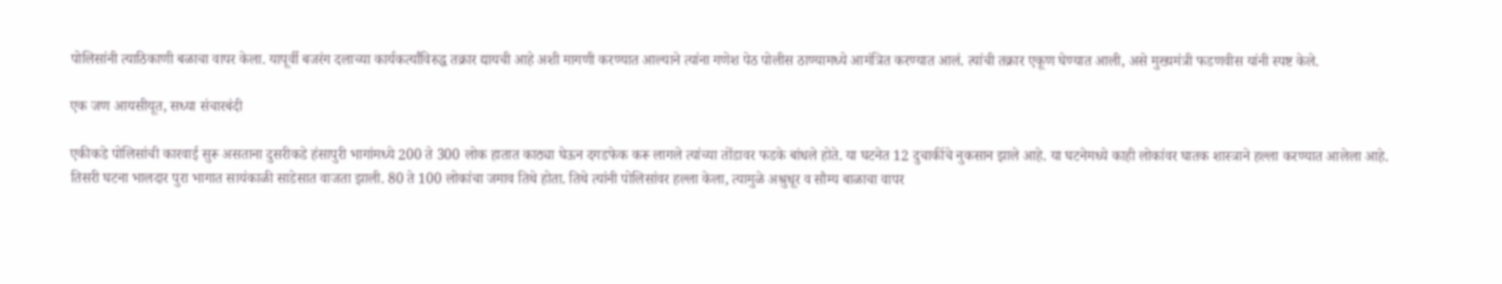पोलिसांनी त्याठिकाणी बळाचा वापर केला. यापूर्वी बजरंग दलाच्या कार्यकर्त्यांविरुद्ध तक्रार द्यायची आहे अशी मागणी करण्यात आल्याने त्यांना गणेश पेठ पोलीस ठाण्यामध्ये आमंत्रित करण्यात आलं. त्यांची तक्रार एकूण घेण्यात आली, असे मुख्यमंत्री फडणवीस यांनी स्पष्ट केले.

एक जण आयसीयूत, सध्या संचारबंदी

एकीकडे पोलिसांची कारवाई सुरू असताना दुसरीकडे हंसापुरी भागांमध्ये 200 ते 300 लोक हातात काठ्या घेऊन दगडफेक करू लागले त्यांच्या तोंडावर फडके बांधले होते. या घटनेत 12 दुचाकींचे नुकसान झाले आहे. या घटनेमध्ये काही लोकांवर घातक शास्त्राने हल्ला करण्यात आलेला आहे. तिसरी घटना भालदार पुरा भागात सायंकाळी साडेसात वाजता झाली. 80 ते 100 लोकांचा जमाव तिथे होता. तिथे त्यांनी पोलिसांवर हल्ला केला, त्यामुळे अश्रुधूर व सौम्य बाळाचा वापर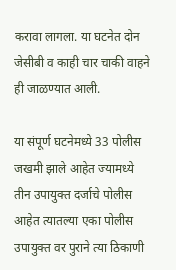करावा लागला. या घटनेत दोन जेसीबी व काही चार चाकी वाहने ही जाळण्यात आली.

या संपूर्ण घटनेमध्ये 33 पोलीस जखमी झाले आहेत ज्यामध्ये तीन उपायुक्त दर्जाचे पोलीस आहेत त्यातल्या एका पोलीस उपायुक्त वर पुराने त्या ठिकाणी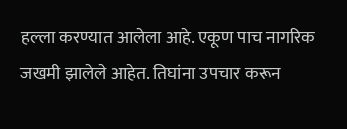हल्ला करण्यात आलेला आहे. एकूण पाच नागरिक जखमी झालेले आहेत. तिघांना उपचार करून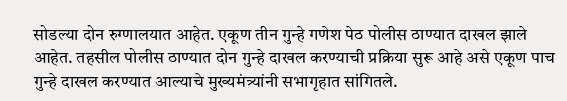सोडल्या दोन रुग्णालयात आहेत. एकूण तीन गुन्हे गणेश पेठ पोलीस ठाण्यात दाखल झाले आहेत. तहसील पोलीस ठाण्यात दोन गुन्हे दाखल करण्याची प्रक्रिया सुरू आहे असे एकूण पाच गुन्हे दाखल करण्यात आल्याचे मुख्यमंत्र्यांनी सभागृहात सांगितले.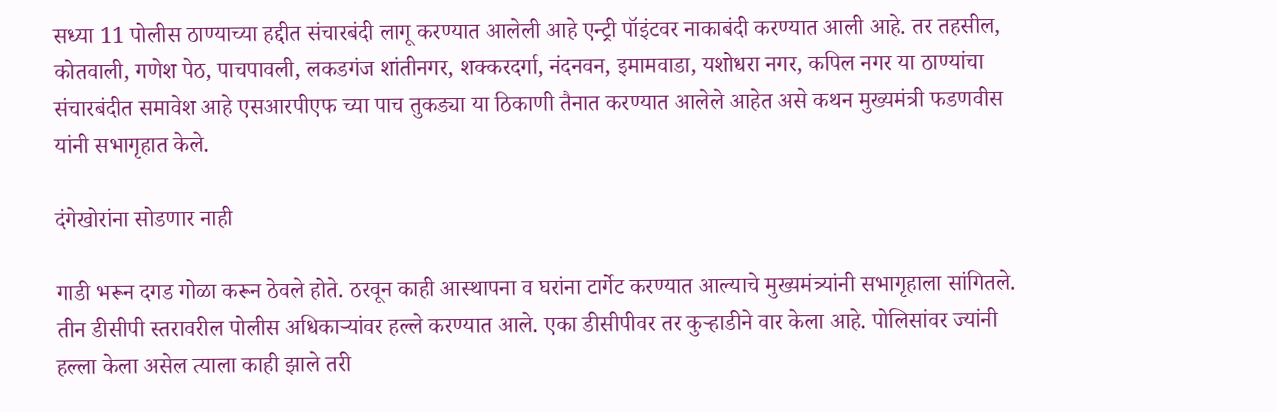सध्या 11 पोलीस ठाण्याच्या हद्दीत संचारबंदी लागू करण्यात आलेली आहे एन्ट्री पॉइंटवर नाकाबंदी करण्यात आली आहे. तर तहसील, कोतवाली, गणेश पेठ, पाचपावली, लकडगंज शांतीनगर, शक्करदर्गा, नंदनवन, इमामवाडा, यशोधरा नगर, कपिल नगर या ठाण्यांचा संचारबंदीत समावेश आहे एसआरपीएफ च्या पाच तुकड्या या ठिकाणी तैनात करण्यात आलेले आहेत असे कथन मुख्यमंत्री फडणवीस यांनी सभागृहात केले.

दंगेखोरांना सोडणार नाही

गाडी भरून दगड गोळा करून ठेवले होते. ठरवून काही आस्थापना व घरांना टार्गेट करण्यात आल्याचे मुख्यमंत्र्यांनी सभागृहाला सांगितले. तीन डीसीपी स्तरावरील पोलीस अधिकार्‍यांवर हल्ले करण्यात आले. एका डीसीपीवर तर कुऱ्हाडीने वार केला आहे. पोलिसांवर ज्यांनी हल्ला केला असेल त्याला काही झाले तरी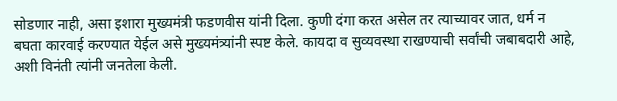सोडणार नाही, असा इशारा मुख्यमंत्री फडणवीस यांनी दिला. कुणी दंगा करत असेल तर त्याच्यावर जात, धर्म न बघता कारवाई करण्यात येईल असे मुख्यमंत्र्यांनी स्पष्ट केले. कायदा व सुव्यवस्था राखण्याची सर्वांची जबाबदारी आहे, अशी विनंती त्यांनी जनतेला केली.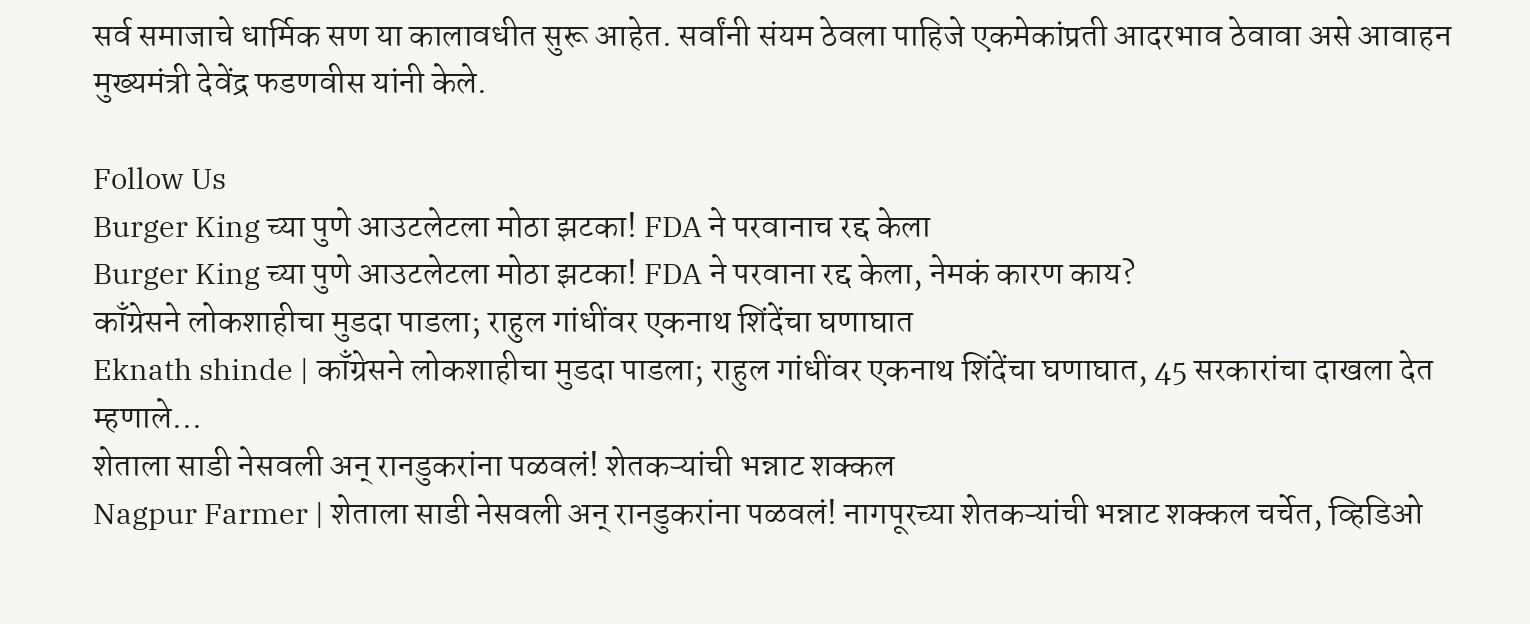सर्व समाजाचे धार्मिक सण या कालावधीत सुरू आहेत. सर्वांनी संयम ठेवला पाहिजे एकमेकांप्रती आदरभाव ठेवावा असे आवाहन मुख्यमंत्री देवेंद्र फडणवीस यांनी केले.

Follow Us
Burger King च्या पुणे आउटलेटला मोठा झटका! FDA ने परवानाच रद्द केला
Burger King च्या पुणे आउटलेटला मोठा झटका! FDA ने परवाना रद्द केला, नेमकं कारण काय?
काँग्रेसने लोकशाहीचा मुडदा पाडला; राहुल गांधींवर एकनाथ शिंदेंचा घणाघात
Eknath shinde | काँग्रेसने लोकशाहीचा मुडदा पाडला; राहुल गांधींवर एकनाथ शिंदेंचा घणाघात, 45 सरकारांचा दाखला देत म्हणाले...
शेताला साडी नेसवली अन् रानडुकरांना पळवलं! शेतकऱ्यांची भन्नाट शक्कल
Nagpur Farmer | शेताला साडी नेसवली अन् रानडुकरांना पळवलं! नागपूरच्या शेतकऱ्यांची भन्नाट शक्कल चर्चेत, व्हिडिओ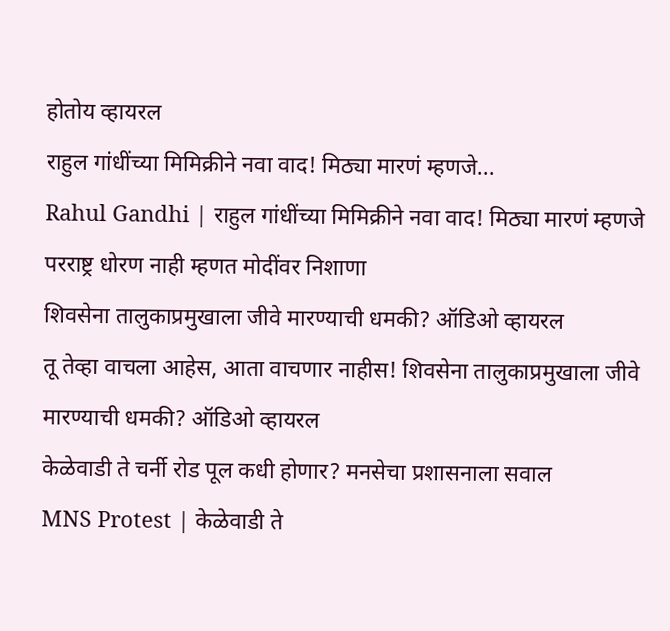होतोय व्हायरल
राहुल गांधींच्या मिमिक्रीने नवा वाद! मिठ्या मारणं म्हणजे...
Rahul Gandhi | राहुल गांधींच्या मिमिक्रीने नवा वाद! मिठ्या मारणं म्हणजे परराष्ट्र धोरण नाही म्हणत मोदींवर निशाणा
शिवसेना तालुकाप्रमुखाला जीवे मारण्याची धमकी? ऑडिओ व्हायरल
तू तेव्हा वाचला आहेस, आता वाचणार नाहीस! शिवसेना तालुकाप्रमुखाला जीवे मारण्याची धमकी? ऑडिओ व्हायरल
केळेवाडी ते चर्नी रोड पूल कधी होणार? मनसेचा प्रशासनाला सवाल
MNS Protest | केळेवाडी ते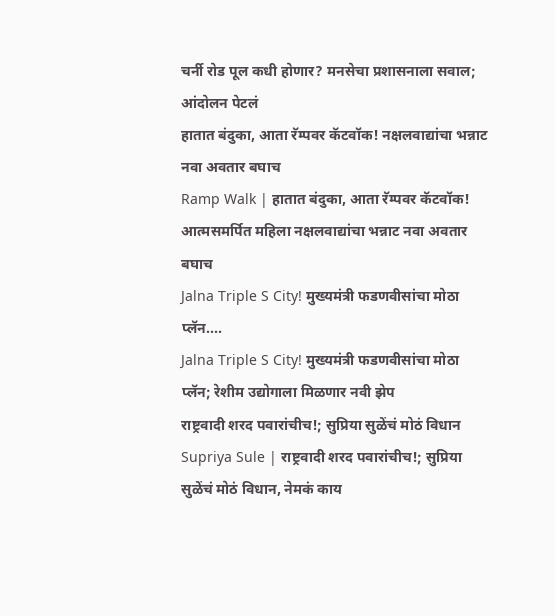चर्नी रोड पूल कधी होणार? मनसेचा प्रशासनाला सवाल; आंदोलन पेटलं
हातात बंदुका, आता रॅम्पवर कॅटवॉक! नक्षलवाद्यांचा भन्नाट नवा अवतार बघाच
Ramp Walk | हातात बंदुका, आता रॅम्पवर कॅटवॉक! आत्मसमर्पित महिला नक्षलवाद्यांचा भन्नाट नवा अवतार बघाच
Jalna Triple S City! मुख्यमंत्री फडणवीसांचा मोठा प्लॅन....
Jalna Triple S City! मुख्यमंत्री फडणवीसांचा मोठा प्लॅन; रेशीम उद्योगाला मिळणार नवी झेप
राष्ट्रवादी शरद पवारांचीच!; सुप्रिया सुळेंचं मोठं विधान
Supriya Sule | राष्ट्रवादी शरद पवारांचीच!; सुप्रिया सुळेंचं मोठं विधान, नेमकं काय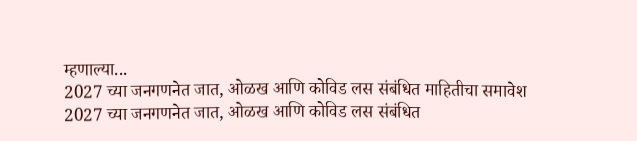म्हणाल्या...
2027 च्या जनगणनेत जात, ओळख आणि कोविड लस संबंधित माहितीचा समावेश
2027 च्या जनगणनेत जात, ओळख आणि कोविड लस संबंधित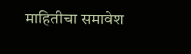माहितीचा समावेश